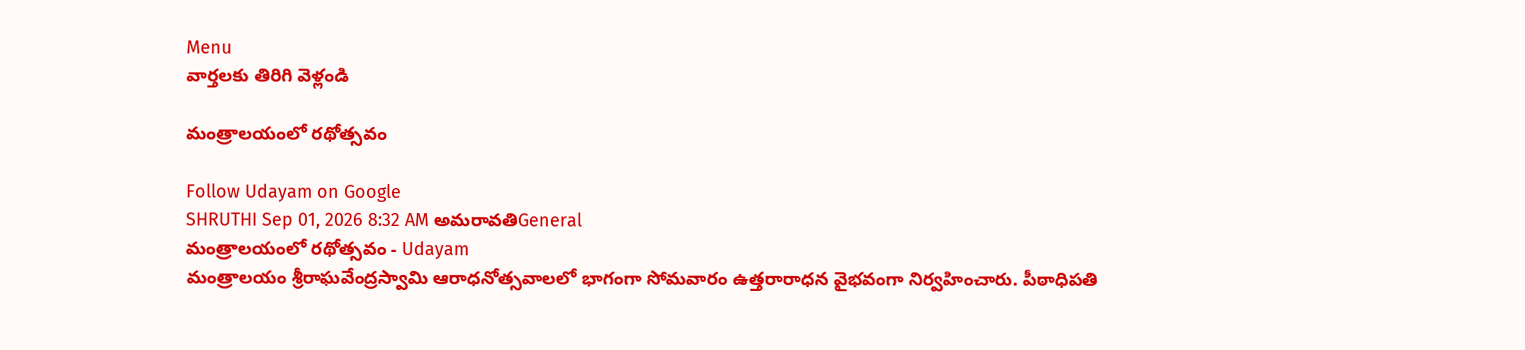Menu
వార్తలకు తిరిగి వెళ్లండి

మంత్రాలయంలో రథోత్సవం

Follow Udayam on Google
SHRUTHI Sep 01, 2026 8:32 AM అమరావతిGeneral
మంత్రాలయంలో రథోత్సవం - Udayam
మంత్రాలయం శ్రీరాఘవేంద్రస్వామి ఆరాధనోత్సవాలలో భాగంగా సోమవారం ఉత్తరారాధన వైభవంగా నిర్వహించారు. పీఠాధిపతి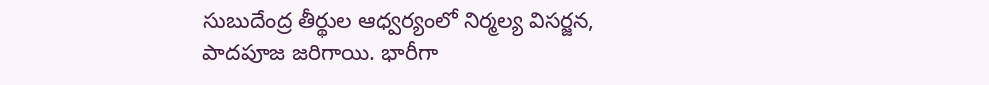సుబుదేంద్ర తీర్థుల ఆధ్వర్యంలో నిర్మల్య విసర్జన, పాదపూజ జరిగాయి. భారీగా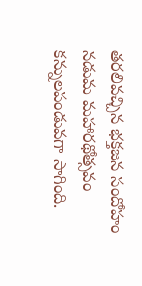తరలివచ్చిన భక్తజన సందోహం నడుమ మహారథోత్సవం కన్నులపండువగా సాగింది.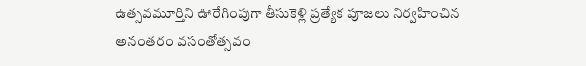ఉత్సవమూర్తిని ఊరేగింపుగా తీసుకెళ్లి ప్రత్యేక పూజలు నిర్వహించిన అనంతరం వసంతోత్సవం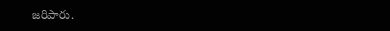జరిపారు.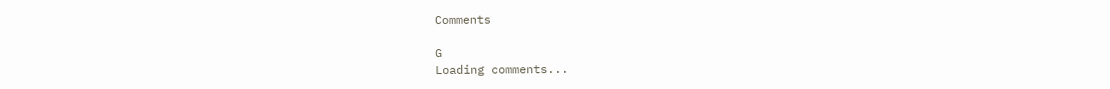Comments

G
Loading comments...